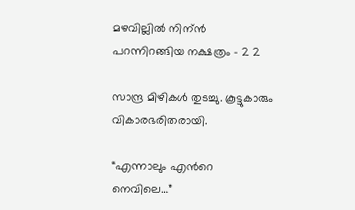മഴവില്ലില്‍ നിന്ന്‍ പറന്നിറങ്ങിയ നക്ഷത്രം – 2 2

സാന്ദ്ര മിഴികള്‍ തുടച്ചു. കൂട്ടുകാരും വികാരഭരിതരായി.

“എന്നാലും എന്‍റെ നെവിലെ…”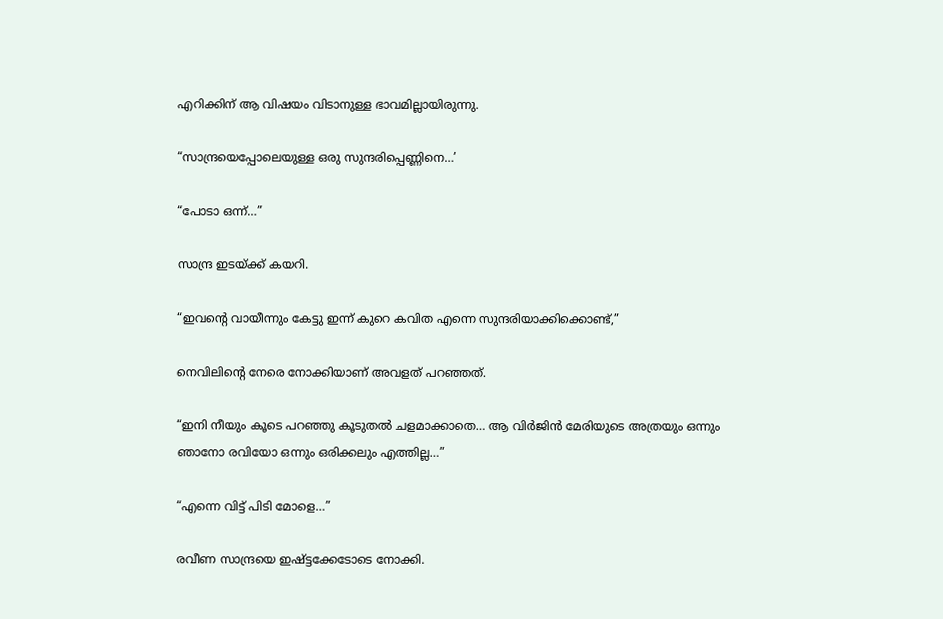എറിക്കിന് ആ വിഷയം വിടാനുള്ള ഭാവമില്ലായിരുന്നു.

“സാന്ദ്രയെപ്പോലെയുള്ള ഒരു സുന്ദരിപ്പെണ്ണിനെ…’

“പോടാ ഒന്ന്…”

സാന്ദ്ര ഇടയ്ക്ക് കയറി.

“ഇവന്‍റെ വായീന്നും കേട്ടു ഇന്ന് കുറെ കവിത എന്നെ സുന്ദരിയാക്കിക്കൊണ്ട്,”

നെവിലിന്റെ നേരെ നോക്കിയാണ് അവളത് പറഞ്ഞത്.

“ഇനി നീയും കൂടെ പറഞ്ഞു കൂടുതല്‍ ചളമാക്കാതെ… ആ വിര്‍ജിന്‍ മേരിയുടെ അത്രയും ഒന്നും ഞാനോ രവിയോ ഒന്നും ഒരിക്കലും എത്തില്ല…”

“എന്നെ വിട്ട് പിടി മോളെ…”

രവീണ സാന്ദ്രയെ ഇഷ്ട്ടക്കേടോടെ നോക്കി.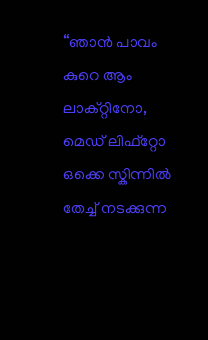“ഞാന്‍ പാവം കുറെ ആം ലാക്റ്റിനോ, മെഡ് ലിഫ്റ്റോ ഒക്കെ സ്കിന്നില്‍ തേച്ച് നടക്കുന്ന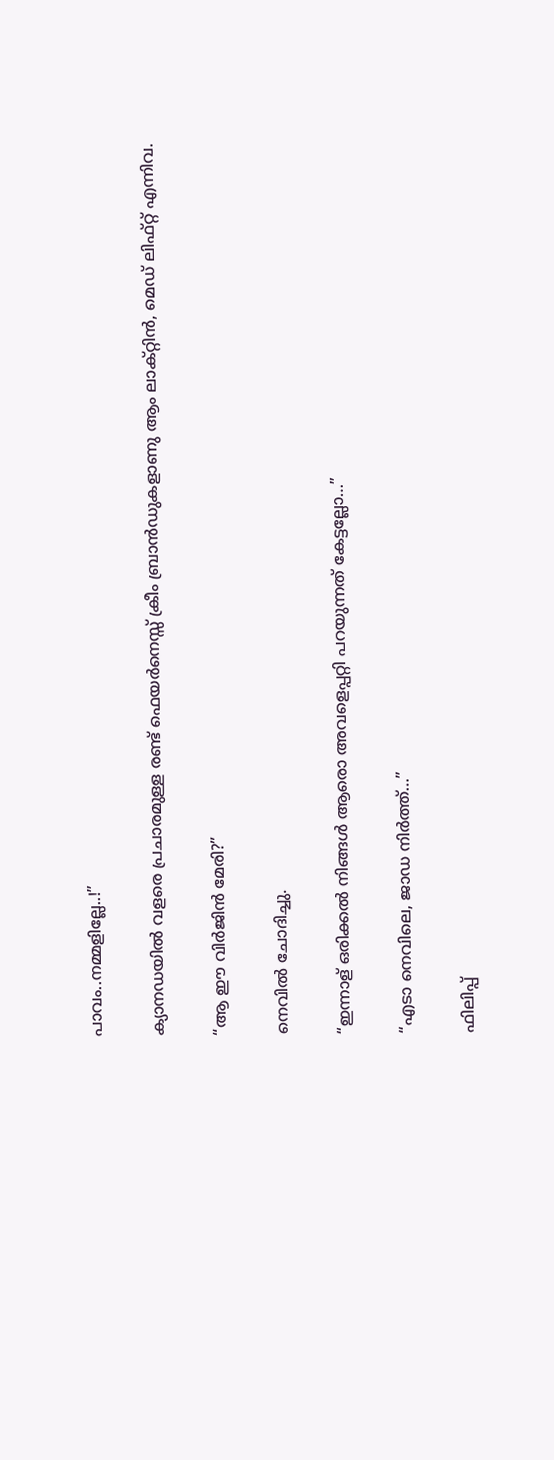പാവം..നമ്മളില്ലേ..!”

ക്യാനഡയില്‍ വളരെ പ്രചാരമുള്ള രണ്ട് ഫെയര്‍നെസ്സ് ക്രീം ബ്രാന്‍ഡുകളാണു ആം ലാക്റ്റിന്‍, മെഡ് ലിഫ്റ്റ് എന്നിവ.

“ആ ഈ വിര്‍ജിന്‍ മേരി?”

നെവില്‍ ചോദിച്ചു.

“ഇന്നാള് ഒരിക്കല്‍ നിങ്ങള്‍ ആരൊ അവളെപ്പറ്റി പറയുന്നത് കേട്ടല്ലോ…”

“എടാ നെവിലെ, ജാഡ നിര്‍ത്ത്…”

ഫിലിപ്പ്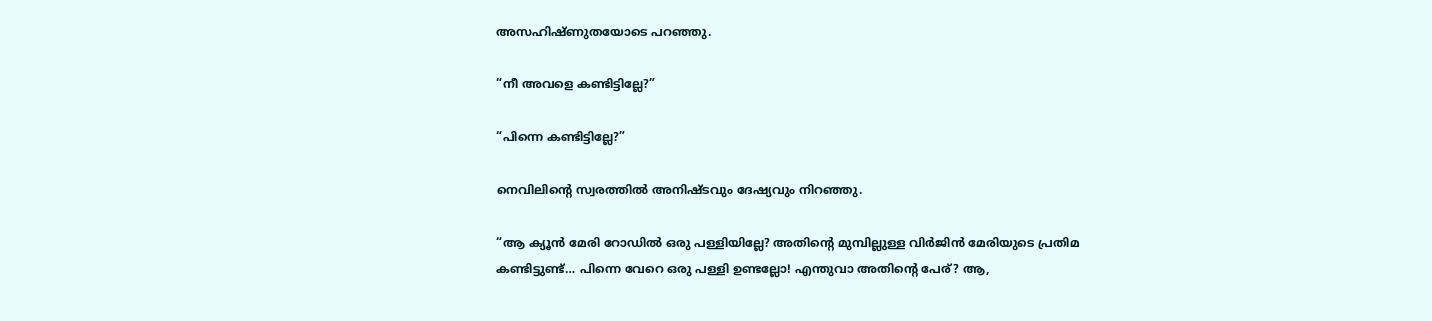അസഹിഷ്ണുതയോടെ പറഞ്ഞു.

“നീ അവളെ കണ്ടിട്ടില്ലേ?”

“പിന്നെ കണ്ടിട്ടില്ലേ?”

നെവിലിന്റെ സ്വരത്തില്‍ അനിഷ്ടവും ദേഷ്യവും നിറഞ്ഞു.

“ആ ക്യൂന്‍ മേരി റോഡില്‍ ഒരു പള്ളിയില്ലേ? അതിന്‍റെ മുമ്പില്ലുള്ള വിര്‍ജിന്‍ മേരിയുടെ പ്രതിമ കണ്ടിട്ടുണ്ട്… പിന്നെ വേറെ ഒരു പള്ളി ഉണ്ടല്ലോ! എന്തുവാ അതിന്‍റെ പേര്? ആ,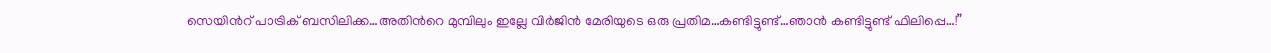സെയിന്‍റ് പാട്രിക് ബസിലിക്ക…അതിന്‍റെ മുമ്പിലും ഇല്ലേ വിര്‍ജിന്‍ മേരിയുടെ ഒരു പ്രതിമ…കണ്ടിട്ടുണ്ട്…ഞാന്‍ കണ്ടിട്ടുണ്ട് ഫിലിപ്പെ…!”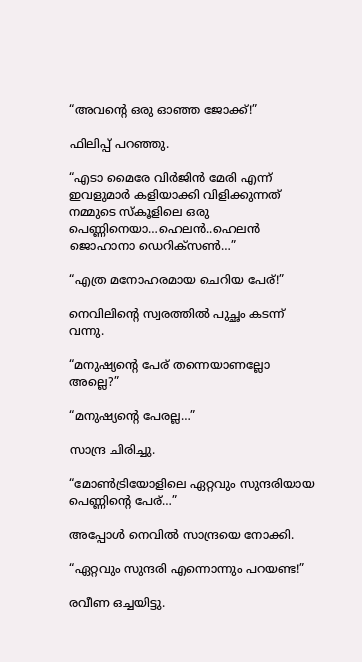“അവന്‍റെ ഒരു ഓഞ്ഞ ജോക്ക്!”

ഫിലിപ്പ് പറഞ്ഞു.

“എടാ മൈരേ വിര്‍ജിന്‍ മേരി എന്ന് ഇവളുമാര്‍ കളിയാക്കി വിളിക്കുന്നത് നമ്മുടെ സ്കൂളിലെ ഒരു പെണ്ണിനെയാ…ഹെലന്‍..ഹെലന്‍ ജൊഹാനാ ഡെറിക്സണ്‍…”

“എത്ര മനോഹരമായ ചെറിയ പേര്!”

നെവിലിന്റെ സ്വരത്തില്‍ പുച്ഛം കടന്ന് വന്നു.

“മനുഷ്യന്‍റെ പേര് തന്നെയാണല്ലോ അല്ലെ?”

“മനുഷ്യന്‍റെ പേരല്ല…”

സാന്ദ്ര ചിരിച്ചു.

“മോണ്‍ട്രിയോളിലെ ഏറ്റവും സുന്ദരിയായ പെണ്ണിന്‍റെ പേര്…”

അപ്പോള്‍ നെവില്‍ സാന്ദ്രയെ നോക്കി.

“ഏറ്റവും സുന്ദരി എന്നൊന്നും പറയണ്ട!”

രവീണ ഒച്ചയിട്ടു.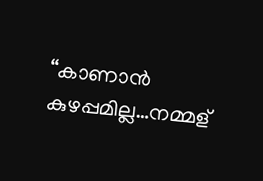“കാണാന്‍ കുഴപ്പമില്ല…നമ്മള്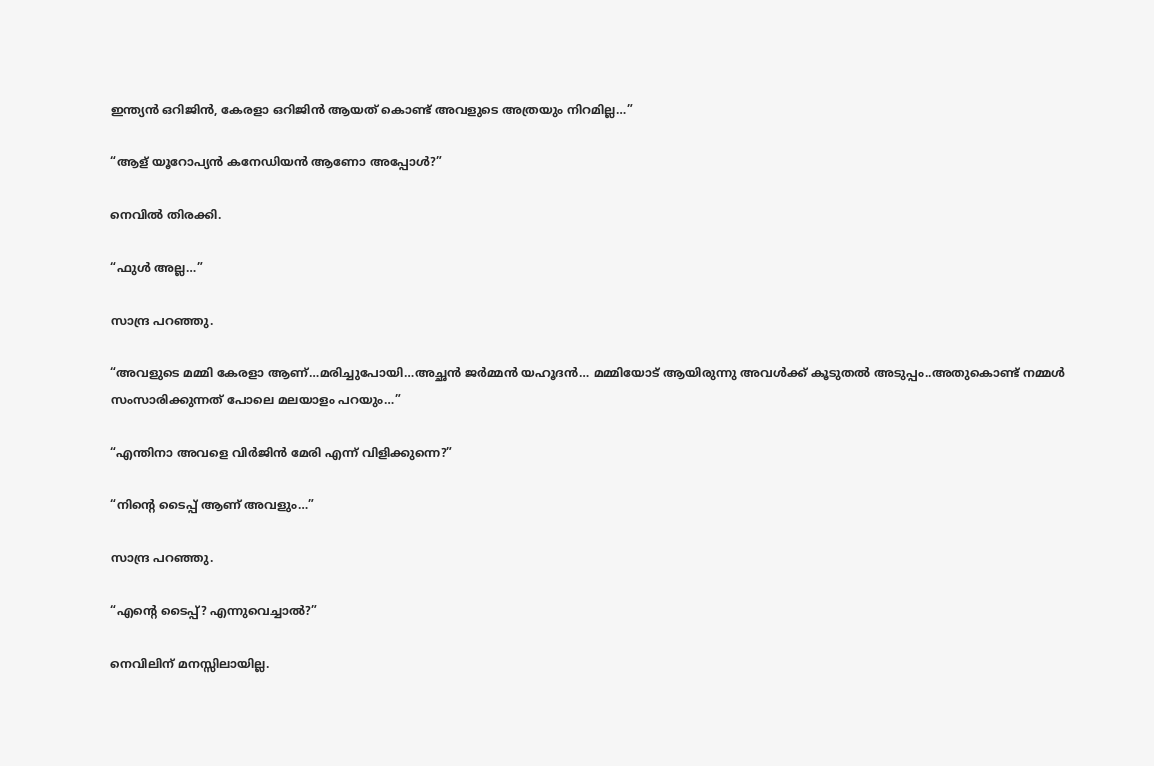ഇന്ത്യന്‍ ഒറിജിന്‍, കേരളാ ഒറിജിന്‍ ആയത് കൊണ്ട് അവളുടെ അത്രയും നിറമില്ല…”

“ആള് യൂറോപ്യന്‍ കനേഡിയന്‍ ആണോ അപ്പോള്‍?”

നെവില്‍ തിരക്കി.

“ഫുള്‍ അല്ല…”

സാന്ദ്ര പറഞ്ഞു.

“അവളുടെ മമ്മി കേരളാ ആണ്…മരിച്ചുപോയി…അച്ഛന്‍ ജര്‍മ്മന്‍ യഹൂദന്‍… മമ്മിയോട് ആയിരുന്നു അവള്‍ക്ക് കൂടുതല്‍ അടുപ്പം..അതുകൊണ്ട് നമ്മള്‍ സംസാരിക്കുന്നത് പോലെ മലയാളം പറയും…”

“എന്തിനാ അവളെ വിര്‍ജിന്‍ മേരി എന്ന് വിളിക്കുന്നെ?”

“നിന്‍റെ ടൈപ്പ് ആണ് അവളും…”

സാന്ദ്ര പറഞ്ഞു.

“എന്‍റെ ടൈപ്പ്? എന്നുവെച്ചാല്‍?”

നെവിലിന് മനസ്സിലായില്ല.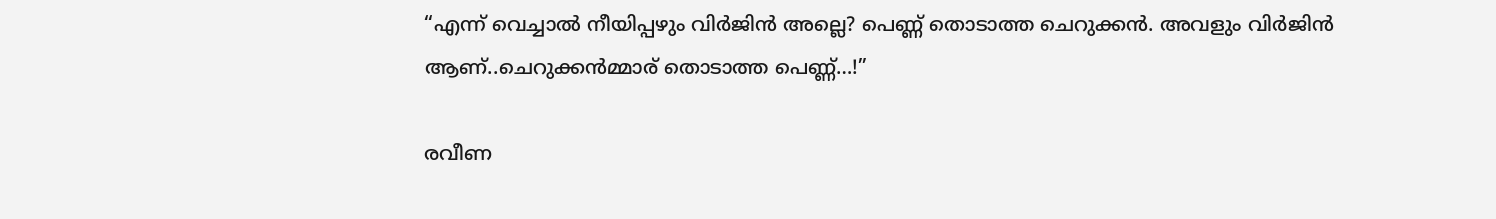“എന്ന് വെച്ചാല്‍ നീയിപ്പഴും വിര്‍ജിന്‍ അല്ലെ? പെണ്ണ് തൊടാത്ത ചെറുക്കന്‍. അവളും വിര്‍ജിന്‍ ആണ്..ചെറുക്കന്‍മ്മാര് തൊടാത്ത പെണ്ണ്…!”

രവീണ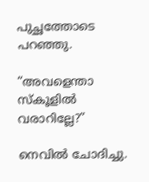പുച്ഛത്തോടെ പറഞ്ഞു.

“അവളെന്താ സ്കൂളില്‍ വരാറില്ലേ?”

നെവില്‍ ചോദിച്ചു.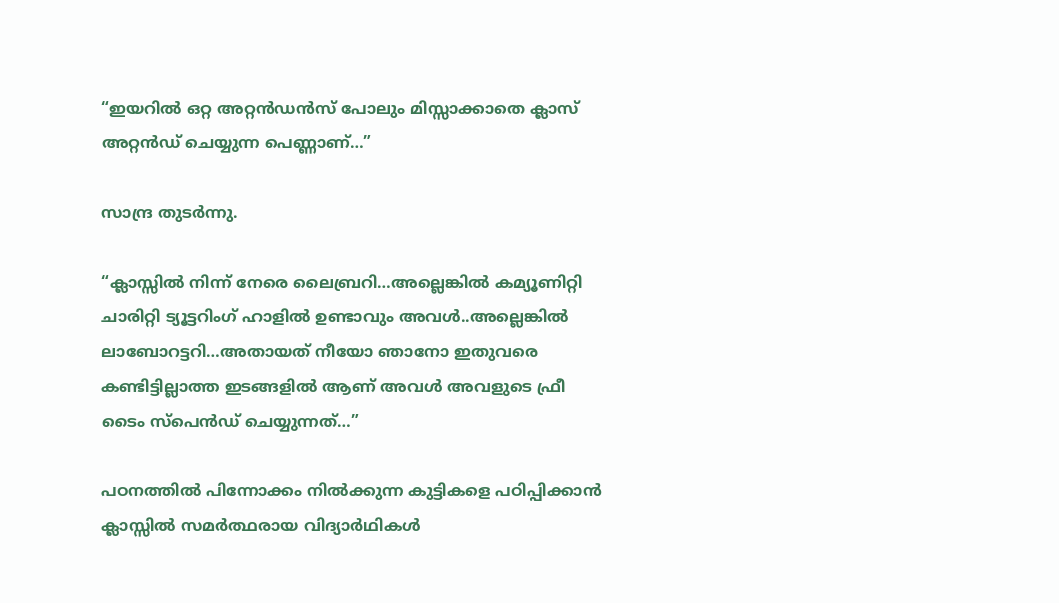“ഇയറില്‍ ഒറ്റ അറ്റന്‍ഡന്‍സ് പോലും മിസ്സാക്കാതെ ക്ലാസ് അറ്റന്‍ഡ് ചെയ്യുന്ന പെണ്ണാണ്‌…”

സാന്ദ്ര തുടര്‍ന്നു.

“ക്ലാസ്സില്‍ നിന്ന് നേരെ ലൈബ്രറി…അല്ലെങ്കില്‍ കമ്യൂണിറ്റി ചാരിറ്റി ട്യൂട്ടറിംഗ് ഹാളില്‍ ഉണ്ടാവും അവള്‍..അല്ലെങ്കില്‍ ലാബോറട്ടറി…അതായത് നീയോ ഞാനോ ഇതുവരെ കണ്ടിട്ടില്ലാത്ത ഇടങ്ങളില്‍ ആണ് അവള്‍ അവളുടെ ഫ്രീ ടൈം സ്പെന്‍ഡ് ചെയ്യുന്നത്…”

പഠനത്തില്‍ പിന്നോക്കം നില്‍ക്കുന്ന കുട്ടികളെ പഠിപ്പിക്കാന്‍ ക്ലാസ്സില്‍ സമര്‍ത്ഥരായ വിദ്യാര്‍ഥികള്‍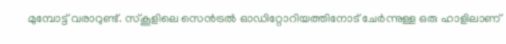മുമ്പോട്ട്‌ വരാറുണ്ട്. സ്കൂളിലെ സെന്‍ട്രല്‍ ഓഡിറ്റോറിയത്തിനോട്‌ ചേര്‍ന്നുള്ള ഒരു ഹാളിലാണ്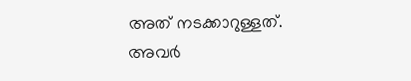അത് നടക്കാറുള്ളത്. അവര്‍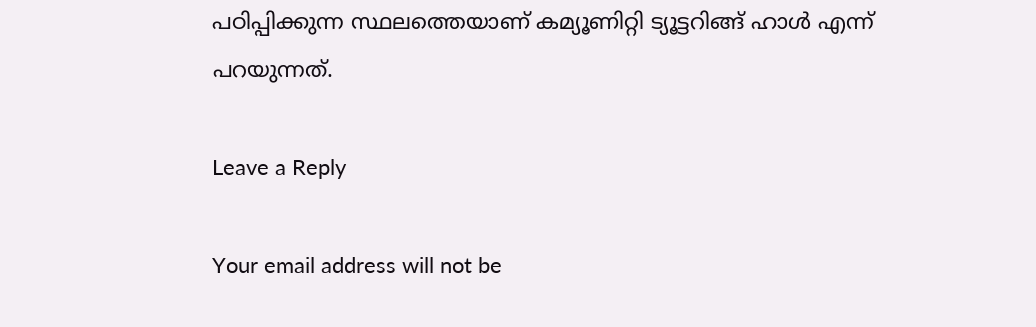പഠിപ്പിക്കുന്ന സ്ഥലത്തെയാണ് കമ്യൂണിറ്റി ട്യൂട്ടറിങ്ങ് ഹാള്‍ എന്ന് പറയുന്നത്.

Leave a Reply

Your email address will not be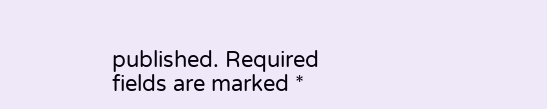published. Required fields are marked *